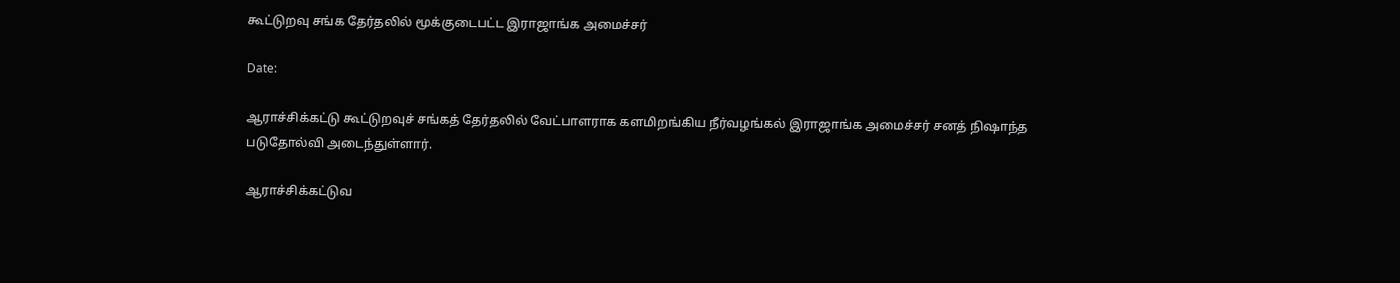கூட்டுறவு சங்க தேர்தலில் மூக்குடைபட்ட இராஜாங்க அமைச்சர்

Date:

ஆராச்சிக்கட்டு கூட்டுறவுச் சங்கத் தேர்தலில் வேட்பாளராக களமிறங்கிய நீர்வழங்கல் இராஜாங்க அமைச்சர் சனத் நிஷாந்த படுதோல்வி அடைந்துள்ளார்.

ஆராச்சிக்கட்டுவ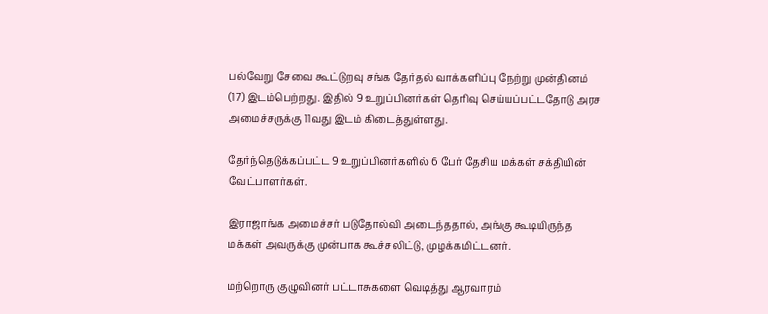பல்வேறு சேவை கூட்டுறவு சங்க தேர்தல் வாக்களிப்பு நேற்று முன்தினம் (17) இடம்பெற்றது. இதில் 9 உறுப்பினர்கள் தெரிவு செய்யப்பட்டதோடு அரச அமைச்சருக்கு 11வது இடம் கிடைத்துள்ளது.

தேர்ந்தெடுக்கப்பட்ட 9 உறுப்பினர்களில் 6 பேர் தேசிய மக்கள் சக்தியின் வேட்பாளர்கள்.

இராஜாங்க அமைச்சர் படுதோல்வி அடைந்ததால், அங்கு கூடியிருந்த மக்கள் அவருக்கு முன்பாக கூச்சலிட்டு, முழக்கமிட்டனர்.

மற்றொரு குழுவினர் பட்டாசுகளை வெடித்து ஆரவாரம்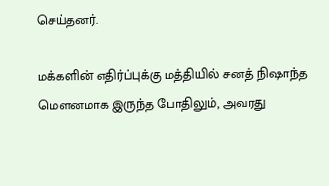செய்தனர்.

மக்களின் எதிர்ப்புக்கு மத்தியில் சனத் நிஷாந்த மௌனமாக இருந்த போதிலும், அவரது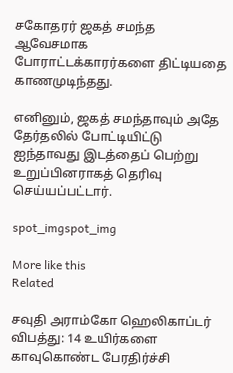சகோதரர் ஜகத் சமந்த ஆவேசமாக போராட்டக்காரர்களை திட்டியதை காணமுடிந்தது.

எனினும், ஜகத் சமந்தாவும் அதே தேர்தலில் போட்டியிட்டு ஐந்தாவது இடத்தைப் பெற்று உறுப்பினராகத் தெரிவு செய்யப்பட்டார்.

spot_imgspot_img

More like this
Related

சவுதி அராம்கோ ஹெலிகாப்டர் விபத்து: 14 உயிர்களை காவுகொண்ட பேரதிர்ச்சி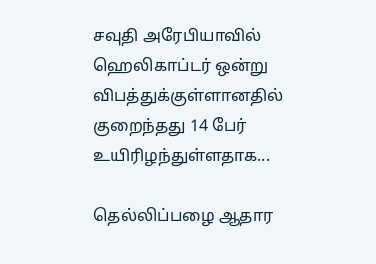சவுதி அரேபியாவில் ஹெலிகாப்டர் ஒன்று விபத்துக்குள்ளானதில் குறைந்தது 14 பேர் உயிரிழந்துள்ளதாக...

தெல்லிப்பழை ஆதார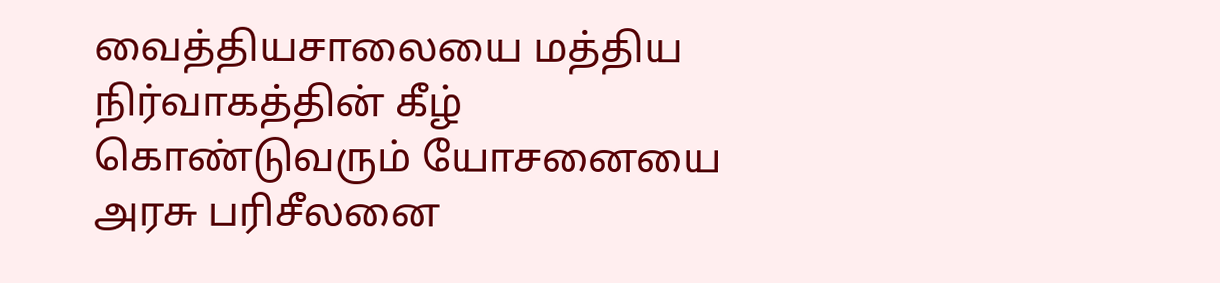வைத்தியசாலையை மத்திய நிர்வாகத்தின் கீழ் கொண்டுவரும் யோசனையை அரசு பரிசீலனை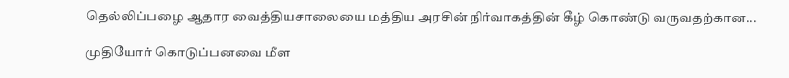தெல்லிப்பழை ஆதார வைத்தியசாலையை மத்திய அரசின் நிர்வாகத்தின் கீழ் கொண்டு வருவதற்கான...

முதியோர் கொடுப்பனவை மீள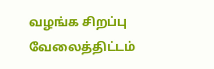வழங்க சிறப்பு வேலைத்திட்டம்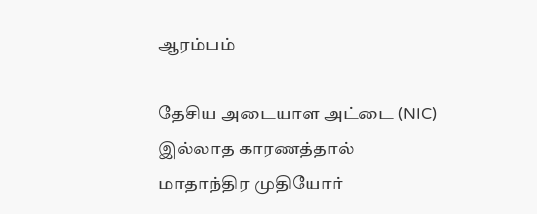ஆரம்பம்

தேசிய அடையாள அட்டை (NIC) இல்லாத காரணத்தால் மாதாந்திர முதியோர்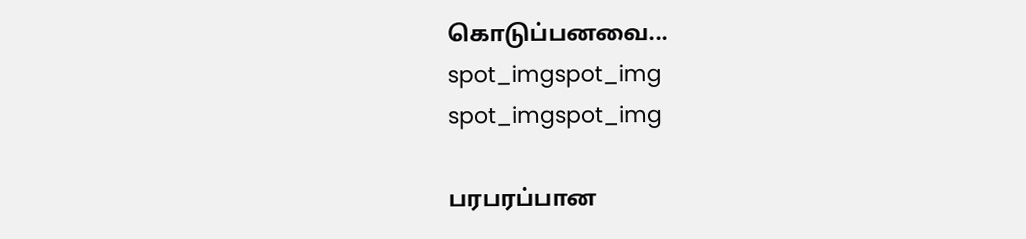கொடுப்பனவை...
spot_imgspot_img
spot_imgspot_img

பரபரப்பான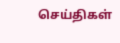செய்திகள்